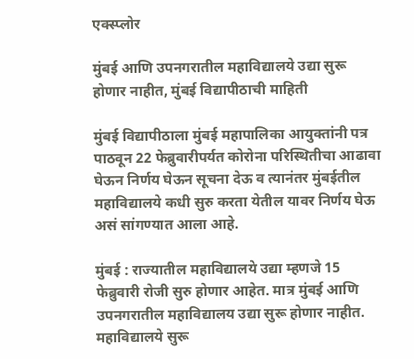एक्स्प्लोर

मुंबई आणि उपनगरातील महाविद्यालये उद्या सुरू होणार नाहीत, मुंबई विद्यापीठाची माहिती

मुंबई विद्यापीठाला मुंबई महापालिका आयुक्तांनी पत्र पाठवून 22 फेब्रुवारीपर्यत कोरोना परिस्थितीचा आढावा घेऊन निर्णय घेऊन सूचना देऊ व त्यानंतर मुंबईतील महाविद्यालये कधी सुरु करता येतील यावर निर्णय घेऊ असं सांगण्यात आला आहे.

मुंबई : राज्यातील महाविद्यालये उद्या म्हणजे 15 फेब्रुवारी रोजी सुरु होणार आहेत. मात्र मुंबई आणि उपनगरातील महाविद्यालय उद्या सुरू होणार नाहीत. महाविद्यालये सुरू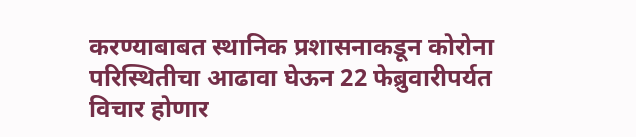करण्याबाबत स्थानिक प्रशासनाकडून कोरोना परिस्थितीचा आढावा घेऊन 22 फेब्रुवारीपर्यत विचार होणार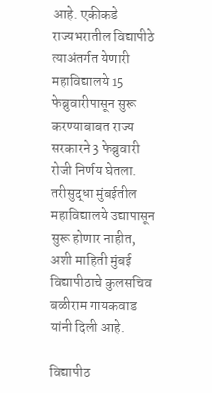आहे. एकीकडे राज्यभरातील विद्यापीठे त्याअंतर्गत येणारी महाविद्यालये 15 फेब्रुवारीपासून सुरू करण्याबाबत राज्य सरकारने 3 फेब्रुवारी रोजी निर्णय घेतला. तरीसुद्धा मुंबईतील महाविद्यालये उद्यापासून सुरू होणार नाहीत, अशी माहिती मुंबई विद्यापीठाचे कुलसचिव बळीराम गायकवाड यांनी दिली आहे.

विद्यापीठ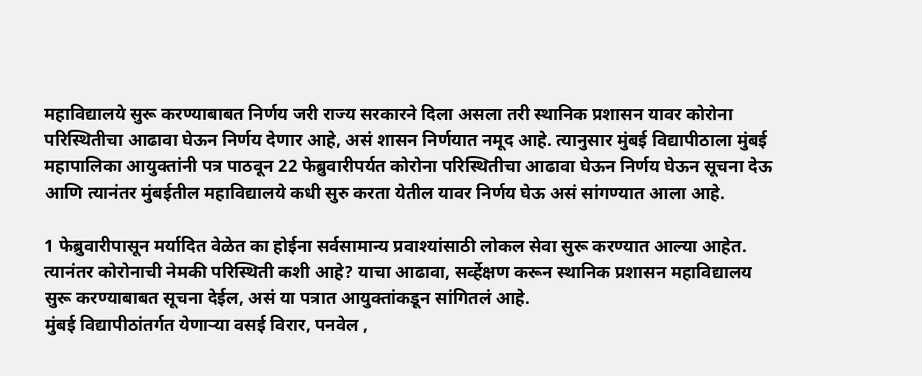महाविद्यालये सुरू करण्याबाबत निर्णय जरी राज्य सरकारने दिला असला तरी स्थानिक प्रशासन यावर कोरोना परिस्थितीचा आढावा घेऊन निर्णय देणार आहे, असं शासन निर्णयात नमूद आहे. त्यानुसार मुंबई विद्यापीठाला मुंबई महापालिका आयुक्तांनी पत्र पाठवून 22 फेब्रुवारीपर्यत कोरोना परिस्थितीचा आढावा घेऊन निर्णय घेऊन सूचना देऊ आणि त्यानंतर मुंबईतील महाविद्यालये कधी सुरु करता येतील यावर निर्णय घेऊ असं सांगण्यात आला आहे.

1 फेब्रुवारीपासून मर्यादित वेळेत का होईना सर्वसामान्य प्रवाश्यांसाठी लोकल सेवा सुरू करण्यात आल्या आहेत. त्यानंतर कोरोनाची नेमकी परिस्थिती कशी आहे? याचा आढावा, सर्व्हेक्षण करून स्थानिक प्रशासन महाविद्यालय सुरू करण्याबाबत सूचना देईल, असं या पत्रात आयुक्तांकडून सांगितलं आहे.
मुंबई विद्यापीठांतर्गत येणाऱ्या वसई विरार, पनवेल ,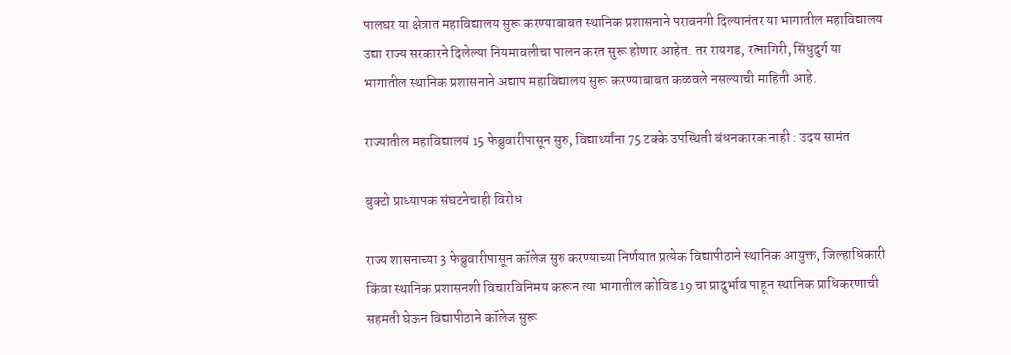पालघर या क्षेत्रात महाविद्यालय सुरू करण्याबाबत स्थानिक प्रशासनाने परावनगी दिल्यानंतर या भागातील महाविद्यालय उद्या राज्य सरकारने दिलेल्या नियमावलीचा पालन करत सुरू होणार आहेत. तर रायगड, रत्नागिरी, सिंधुदुर्ग या भागातील स्थानिक प्रशासनाने अद्याप महाविद्यालय सुरू करण्याबाबत कळवले नसल्याची माहिती आहे.

राज्यातील महाविद्यालयं 15 फेब्रुवारीपासून सुरु, विद्यार्थ्यांना 75 टक्के उपस्थिती बंधनकारक नाही : उदय सामंत

बुक्टो प्राध्यापक संघटनेचाही विरोध

राज्य शासनाच्या 3 फेब्रुवारीपासून कॉलेज सुरु करण्याच्या निर्णयात प्रत्येक विद्यापीठाने स्थानिक आयुक्त, जिल्हाधिकारी किंवा स्थानिक प्रशासनशी विचारविनिमय करून त्या भागातील कोविड 19 चा प्रादुर्भाव पाहून स्थानिक प्राधिकरणाची सहमती घेऊन विद्यापीठाने कॉलेज सुरू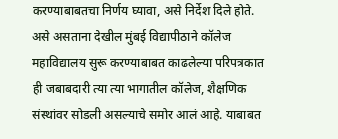करण्याबाबतचा निर्णय घ्यावा, असे निर्देश दिले होते. असे असताना देखील मुंबई विद्यापीठाने कॉलेज महाविद्यालय सुरू करण्याबाबत काढलेल्या परिपत्रकात ही जबाबदारी त्या त्या भागातील कॉलेज, शैक्षणिक संस्थांवर सोडली असल्याचे समोर आलं आहे. याबाबत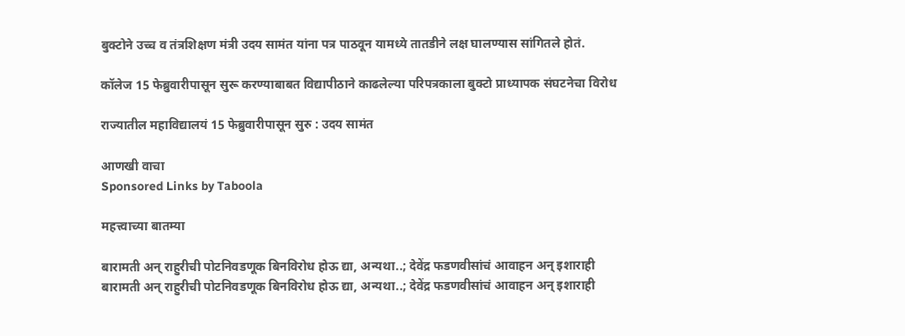बुक्टोने उच्च व तंत्रशिक्षण मंत्री उदय सामंत यांना पत्र पाठवून यामध्ये तातडीने लक्ष घालण्यास सांगितले होतं.

कॉलेज 15 फेब्रुवारीपासून सुरू करण्याबाबत विद्यापीठाने काढलेल्या परिपत्रकाला बुक्टो प्राध्यापक संघटनेचा विरोध

राज्यातील महाविद्यालयं 15 फेब्रुवारीपासून सुरु : उदय सामंत

आणखी वाचा
Sponsored Links by Taboola

महत्त्वाच्या बातम्या

बारामती अन् राहुरीची पोटनिवडणूक बिनविरोध होऊ द्या, अन्यथा..; देवेंद्र फडणवीसांचं आवाहन अन् इशाराही
बारामती अन् राहुरीची पोटनिवडणूक बिनविरोध होऊ द्या, अन्यथा..; देवेंद्र फडणवीसांचं आवाहन अन् इशाराही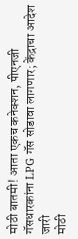मोठी बातमी! आता एकच कनेक्शन, पीएनजी गॅसधारकांना LPG गॅस सोडावा लागणार; केंद्राचा आदेश जारी
मोठी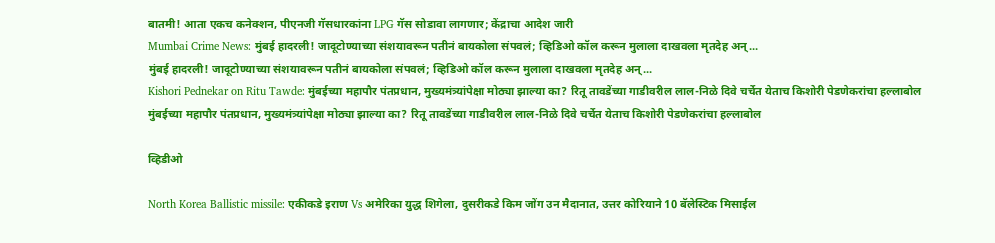बातमी! आता एकच कनेक्शन, पीएनजी गॅसधारकांना LPG गॅस सोडावा लागणार; केंद्राचा आदेश जारी
Mumbai Crime News: मुंबई हादरली! जादूटोण्याच्या संशयावरून पतीनं बायकोला संपवलं; व्हिडिओ कॉल करून मुलाला दाखवला मृतदेह अन्...
मुंबई हादरली! जादूटोण्याच्या संशयावरून पतीनं बायकोला संपवलं; व्हिडिओ कॉल करून मुलाला दाखवला मृतदेह अन्...
Kishori Pednekar on Ritu Tawde: मुंबईच्या महापौर पंतप्रधान, मुख्यमंत्र्यांपेक्षा मोठ्या झाल्या का? रितू तावडेंच्या गाडीवरील लाल-निळे दिवे चर्चेत येताच किशोरी पेडणेकरांचा हल्लाबोल
मुंबईच्या महापौर पंतप्रधान, मुख्यमंत्र्यांपेक्षा मोठ्या झाल्या का? रितू तावडेंच्या गाडीवरील लाल-निळे दिवे चर्चेत येताच किशोरी पेडणेकरांचा हल्लाबोल

व्हिडीओ

North Korea Ballistic missile: एकीकडे इराण Vs अमेरिका युद्ध शिगेला, दुसरीकडे किम जोंग उन मैदानात, उत्तर कोरियाने 10 बॅलेस्टिक मिसाईल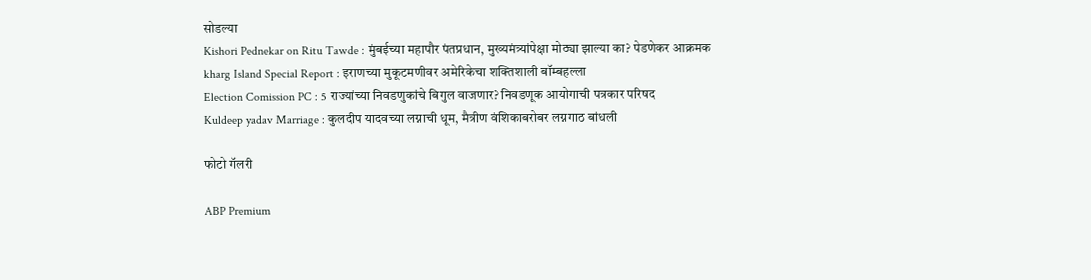सोडल्या
Kishori Pednekar on Ritu Tawde : मुंबईच्या महापौर पंतप्रधान, मुख्यमंत्र्यांपेक्षा मोठ्या झाल्या का? पेडणेकर आक्रमक
kharg Island Special Report : इराणच्या मुकूटमणीवर अमेरिकेचा शक्तिशाली बॉम्बहल्ला
Election Comission PC : 5 राज्यांच्या निवडणुकांचे बिगुल वाजणार? निवडणूक आयोगाची पत्रकार परिषद
Kuldeep yadav Marriage : कुलदीप यादवच्या लग्नाची धूम, मैत्रीण वंशिकाबरोबर लग्नगाठ बांधली

फोटो गॅलरी

ABP Premium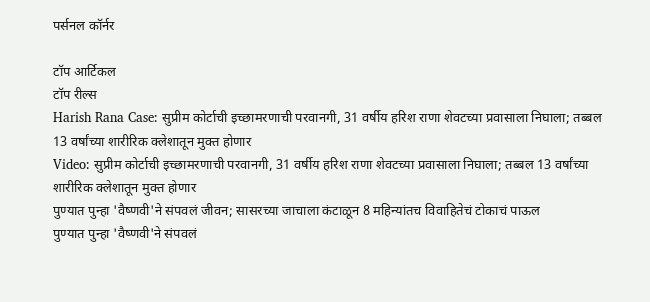पर्सनल कॉर्नर

टॉप आर्टिकल
टॉप रील्स
Harish Rana Case: सुप्रीम कोर्टाची इच्छामरणाची परवानगी, 31 वर्षीय हरिश राणा शेवटच्या प्रवासाला निघाला; तब्बल 13 वर्षांच्या शारीरिक क्लेशातून मुक्त होणार
Video: सुप्रीम कोर्टाची इच्छामरणाची परवानगी, 31 वर्षीय हरिश राणा शेवटच्या प्रवासाला निघाला; तब्बल 13 वर्षांच्या शारीरिक क्लेशातून मुक्त होणार
पुण्यात पुन्हा 'वैष्णवी'ने संपवलं जीवन; सासरच्या जाचाला कंटाळून 8 महिन्यांतच विवाहितेचं टोकाचं पाऊल
पुण्यात पुन्हा 'वैष्णवी'ने संपवलं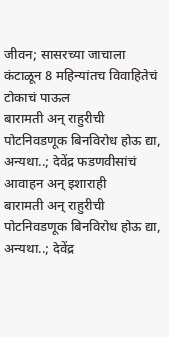जीवन; सासरच्या जाचाला कंटाळून 8 महिन्यांतच विवाहितेचं टोकाचं पाऊल
बारामती अन् राहुरीची पोटनिवडणूक बिनविरोध होऊ द्या, अन्यथा..; देवेंद्र फडणवीसांचं आवाहन अन् इशाराही
बारामती अन् राहुरीची पोटनिवडणूक बिनविरोध होऊ द्या, अन्यथा..; देवेंद्र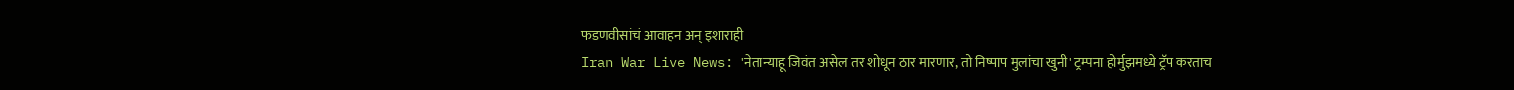फडणवीसांचं आवाहन अन् इशाराही
Iran War Live News: 'नेतान्याहू जिवंत असेल तर शोधून ठार मारणार, तो निष्पाप मुलांचा खुनी' ट्रम्पना होर्मुझमध्ये ट्रॅप करताच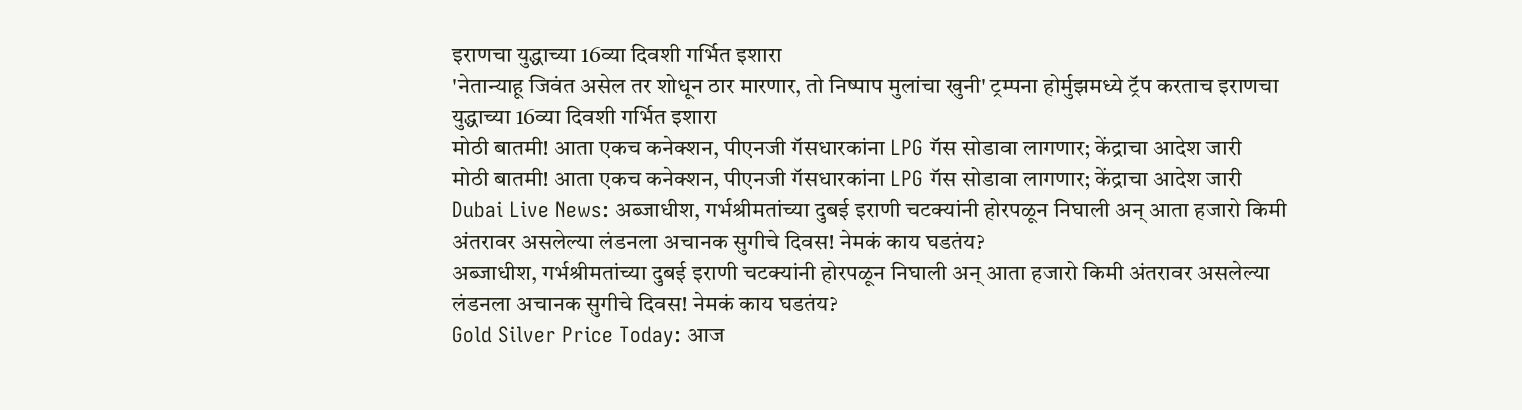इराणचा युद्धाच्या 16व्या दिवशी गर्भित इशारा
'नेतान्याहू जिवंत असेल तर शोधून ठार मारणार, तो निष्पाप मुलांचा खुनी' ट्रम्पना होर्मुझमध्ये ट्रॅप करताच इराणचा युद्धाच्या 16व्या दिवशी गर्भित इशारा
मोठी बातमी! आता एकच कनेक्शन, पीएनजी गॅसधारकांना LPG गॅस सोडावा लागणार; केंद्राचा आदेश जारी
मोठी बातमी! आता एकच कनेक्शन, पीएनजी गॅसधारकांना LPG गॅस सोडावा लागणार; केंद्राचा आदेश जारी
Dubai Live News: अब्जाधीश, गर्भश्रीमतांच्या दुबई इराणी चटक्यांनी होरपळून निघाली अन् आता हजारो किमी अंतरावर असलेल्या लंडनला अचानक सुगीचे दिवस! नेमकं काय घडतंय?
अब्जाधीश, गर्भश्रीमतांच्या दुबई इराणी चटक्यांनी होरपळून निघाली अन् आता हजारो किमी अंतरावर असलेल्या लंडनला अचानक सुगीचे दिवस! नेमकं काय घडतंय?
Gold Silver Price Today: आज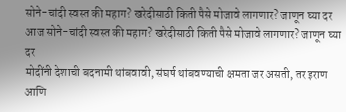सोने-चांदी स्वस्त की महाग? खरेदीसाठी किती पैसे मोजावे लागणार? जाणून घ्या दर
आज सोने-चांदी स्वस्त की महाग? खरेदीसाठी किती पैसे मोजावे लागणार? जाणून घ्या दर
मोदींनी देशाची बदनामी थांबवावी, संघर्ष थांबवण्याची क्षमता जर असती, तर इराण आणि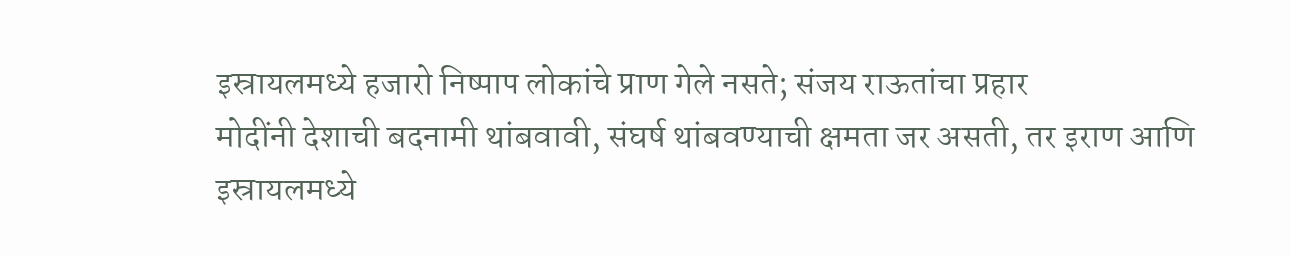इस्रायलमध्ये हजारो निष्पाप लोकांचे प्राण गेले नसते; संजय राऊतांचा प्रहार
मोदींनी देशाची बदनामी थांबवावी, संघर्ष थांबवण्याची क्षमता जर असती, तर इराण आणि इस्रायलमध्ये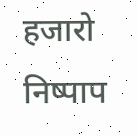हजारो निष्पाप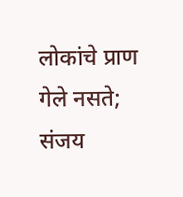लोकांचे प्राण गेले नसते; संजय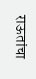राऊतांचा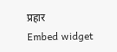प्रहार
Embed widget